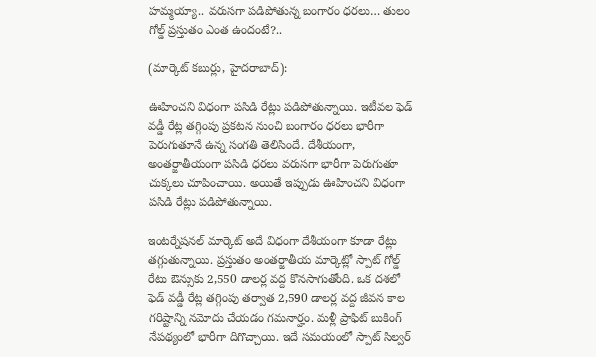హమ్మయ్యా.. వరుసగా పడిపోతున్న బంగారం ధరలు… తులం గోల్డ్ ప్రస్తుతం ఎంత ఉందంటే?..

(మార్కెట్‌ కబుర్లు, హైదరాబాద్‌):

ఊహించని విధంగా పసిడి రేట్లు పడిపోతున్నాయి. ఇటీవల ఫెడ్‌ వడ్డీ రేట్ల తగ్గింపు ప్రకటన నుంచి బంగారం ధరలు భారీగా పెరుగుతూనే ఉన్న సంగతి తెలిసిందే. దేశీయంగా, అంతర్జాతీయంగా పసిడి ధరలు వరుసగా భారీగా పెరుగుతూ చుక్కలు చూపించాయి. అయితే ఇప్పుడు ఊహించని విధంగా పసిడి రేట్లు పడిపోతున్నాయి.

ఇంటర్నేషనల్‌ మార్కెట్‌ అదే విధంగా దేశీయంగా కూడా రేట్లు తగ్గుతున్నాయి. ప్రస్తుతం అంతర్జాతీయ మార్కెట్లో స్పాట్‌ గోల్డ్‌ రేటు ఔన్సుకు 2,550 డాలర్ల వద్ద కొనసాగుతోంది. ఒక దశలో ఫెడ్‌ వడ్డీ రేట్ల తగ్గింపు తర్వాత 2,590 డాలర్ల వద్ద జీవన కాల గరిష్టాన్ని నమోదు చేయడం గమనార్హం. మళ్లీ ప్రాఫిట్‌ బుకింగ్‌ నేపథ్యంలో భారీగా దిగొచ్చాయి. ఇదే సమయంలో స్పాట్‌ సిల్వర్‌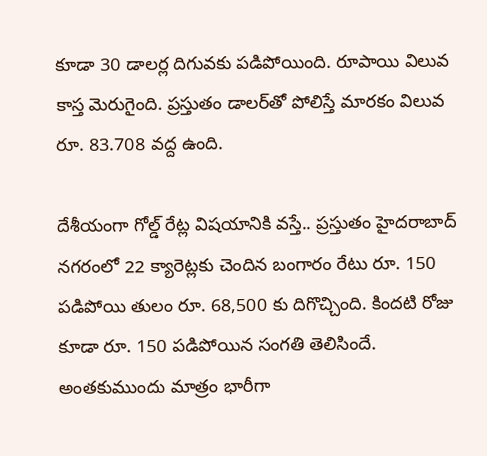కూడా 30 డాలర్ల దిగువకు పడిపోయింది. రూపాయి విలువ కాస్త మెరుగైంది. ప్రస్తుతం డాలర్‌తో పోలిస్తే మారకం విలువ రూ. 83.708 వద్ద ఉంది.

దేశీయంగా గోల్డ్‌ రేట్ల విషయానికి వస్తే.. ప్రస్తుతం హైదరాబాద్‌ నగరంలో 22 క్యారెట్లకు చెందిన బంగారం రేటు రూ. 150 పడిపోయి తులం రూ. 68,500 కు దిగొచ్చింది. కిందటి రోజు కూడా రూ. 150 పడిపోయిన సంగతి తెలిసిందే. అంతకుముందు మాత్రం భారీగా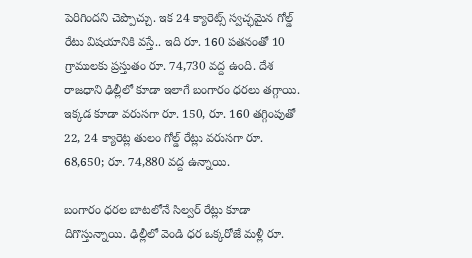పెరిగిందని చెప్పొచ్చు. ఇక 24 క్యారెట్స్‌ స్వచ్ఛమైన గోల్డ్‌ రేటు విషయానికి వస్తే.. ఇది రూ. 160 పతనంతో 10 గ్రాములకు ప్రస్తుతం రూ. 74,730 వద్ద ఉంది. దేశ రాజధాని ఢిల్లీలో కూడా ఇలాగే బంగారం ధరలు తగ్గాయి. ఇక్కడ కూడా వరుసగా రూ. 150, రూ. 160 తగ్గింపుతో 22, 24 క్యారెట్ల తులం గోల్డ్‌ రేట్లు వరుసగా రూ. 68,650; రూ. 74,880 వద్ద ఉన్నాయి.

బంగారం ధరల బాటలోనే సిల్వర్‌ రేట్లు కూడా దిగొస్తున్నాయి. ఢిల్లీలో వెండి ధర ఒక్కరోజే మళ్లీ రూ.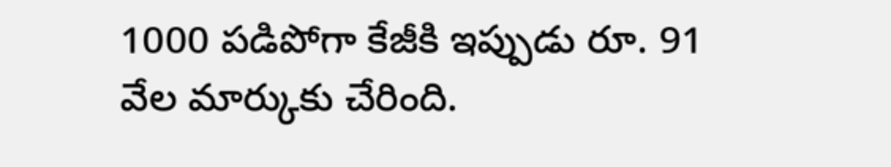1000 పడిపోగా కేజీకి ఇప్పుడు రూ. 91 వేల మార్కుకు చేరింది.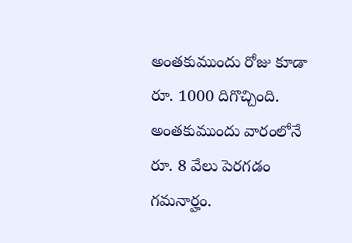అంతకుముందు రోజు కూడా రూ. 1000 దిగొచ్చింది. అంతకుముందు వారంలోనే రూ. 8 వేలు పెరగడం గమనార్హం.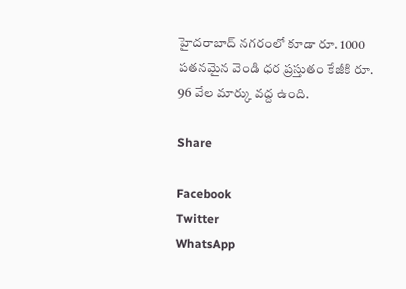హైదరాబాద్‌ నగరంలో కూడా రూ. 1000 పతనమైన వెండి ధర ప్రస్తుతం కేజీకి రూ. 96 వేల మార్కు వద్ద ఉంది.

Share

Facebook
Twitter
WhatsApp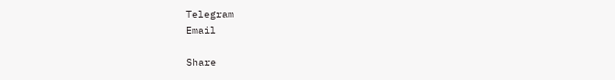Telegram
Email

Share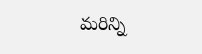మరిన్ని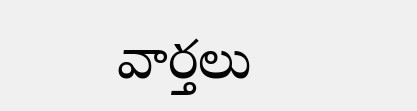వార్తలు